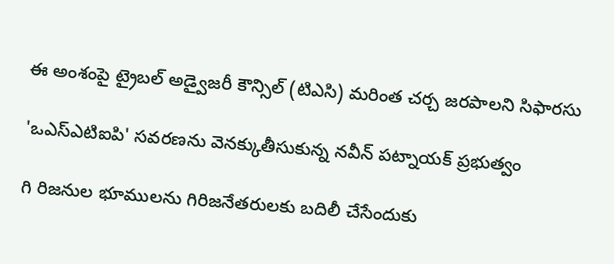ఈ అంశంపై ట్రైబల్‌ అడ్వైజరీ కౌన్సిల్‌ (టిఎసి) మరింత చర్చ జరపాలని సిఫారసు

'ఒఎస్‌ఎటిఐపి' సవరణను వెనక్కుతీసుకున్న నవీన్‌ పట్నాయక్‌ ప్రభుత్వం

గి రిజనుల భూములను గిరిజనేతరులకు బదిలీ చేసేందుకు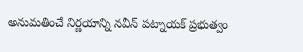అనుమతించే నిర్ణయాన్ని నవీన్‌ పట్నాయక్‌ ప్రభుత్వం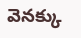వెనక్కు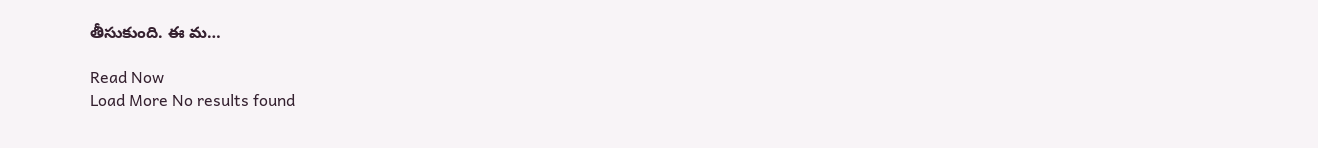తీసుకుంది. ఈ మ…

Read Now
Load More No results found